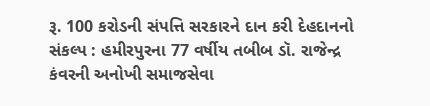રૂ. 100 કરોડની સંપત્તિ સરકારને દાન કરી દેહદાનનો સંકલ્પ : હમીરપુરના 77 વર્ષીય તબીબ ડૉ. રાજેન્દ્ર કંવરની અનોખી સમાજસેવા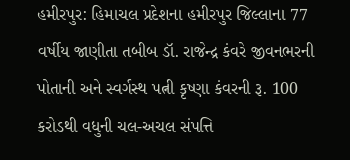હમીરપુર: હિમાચલ પ્રદેશના હમીરપુર જિલ્લાના 77 વર્ષીય જાણીતા તબીબ ડૉ. રાજેન્દ્ર કંવરે જીવનભરની પોતાની અને સ્વર્ગસ્થ પત્ની કૃષ્ણા કંવરની રૂ. 100 કરોડથી વધુની ચલ-અચલ સંપત્તિ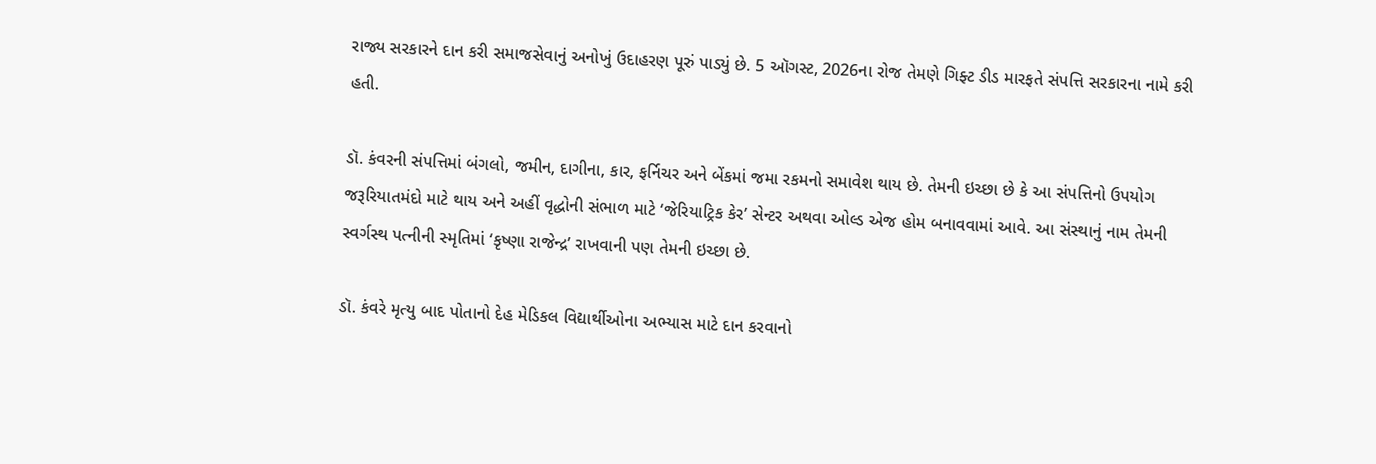રાજ્ય સરકારને દાન કરી સમાજસેવાનું અનોખું ઉદાહરણ પૂરું પાડ્યું છે. 5 ઑગસ્ટ, 2026ના રોજ તેમણે ગિફ્ટ ડીડ મારફતે સંપત્તિ સરકારના નામે કરી હતી.

ડૉ. કંવરની સંપત્તિમાં બંગલો, જમીન, દાગીના, કાર, ફર્નિચર અને બેંકમાં જમા રકમનો સમાવેશ થાય છે. તેમની ઇચ્છા છે કે આ સંપત્તિનો ઉપયોગ જરૂરિયાતમંદો માટે થાય અને અહીં વૃદ્ધોની સંભાળ માટે ‘જેરિયાટ્રિક કેર’ સેન્ટર અથવા ઓલ્ડ એજ હોમ બનાવવામાં આવે. આ સંસ્થાનું નામ તેમની સ્વર્ગસ્થ પત્નીની સ્મૃતિમાં ‘કૃષ્ણા રાજેન્દ્ર’ રાખવાની પણ તેમની ઇચ્છા છે.

ડૉ. કંવરે મૃત્યુ બાદ પોતાનો દેહ મેડિકલ વિદ્યાર્થીઓના અભ્યાસ માટે દાન કરવાનો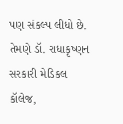પણ સંકલ્પ લીધો છે. તેમણે ડૉ. રાધાકૃષ્ણન સરકારી મેડિકલ કૉલેજ,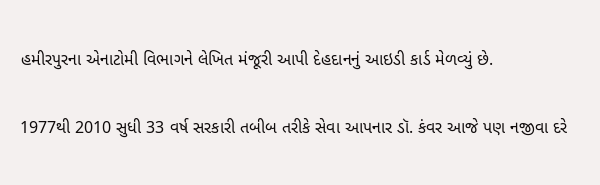હમીરપુરના એનાટોમી વિભાગને લેખિત મંજૂરી આપી દેહદાનનું આઇડી કાર્ડ મેળવ્યું છે.

1977થી 2010 સુધી 33 વર્ષ સરકારી તબીબ તરીકે સેવા આપનાર ડૉ. કંવર આજે પણ નજીવા દરે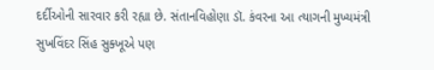દર્દીઓની સારવાર કરી રહ્યા છે. સંતાનવિહોણા ડૉ. કંવરના આ ત્યાગની મુખ્યમંત્રી સુખવિંદર સિંહ સુક્ખૂએ પણ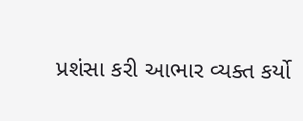પ્રશંસા કરી આભાર વ્યક્ત કર્યો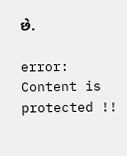છે.

error: Content is protected !!